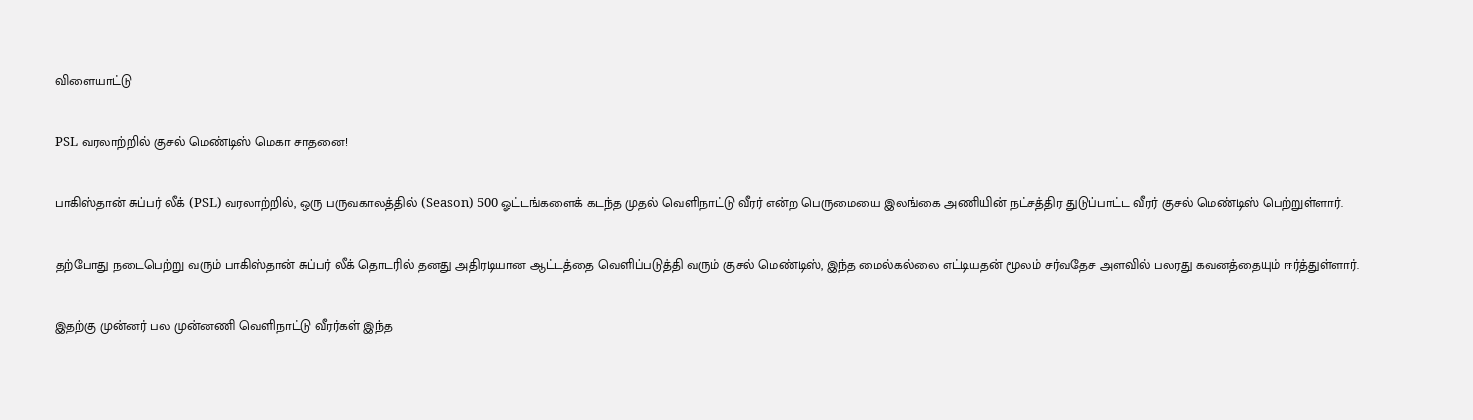விளையாட்டு

PSL வரலாற்றில் குசல் மெண்டிஸ் மெகா சாதனை!

பாகிஸ்தான் சுப்பர் லீக் (PSL) வரலாற்றில், ஒரு பருவகாலத்தில் (Season) 500 ஓட்டங்களைக் கடந்த முதல் வெளிநாட்டு வீரர் என்ற பெருமையை இலங்கை அணியின் நட்சத்திர துடுப்பாட்ட வீரர் குசல் மெண்டிஸ் பெற்றுள்ளார்.

தற்போது நடைபெற்று வரும் பாகிஸ்தான் சுப்பர் லீக் தொடரில் தனது அதிரடியான ஆட்டத்தை வெளிப்படுத்தி வரும் குசல் மெண்டிஸ், இந்த மைல்கல்லை எட்டியதன் மூலம் சர்வதேச அளவில் பலரது கவனத்தையும் ஈர்த்துள்ளார்.

இதற்கு முன்னர் பல முன்னணி வெளிநாட்டு வீரர்கள் இந்த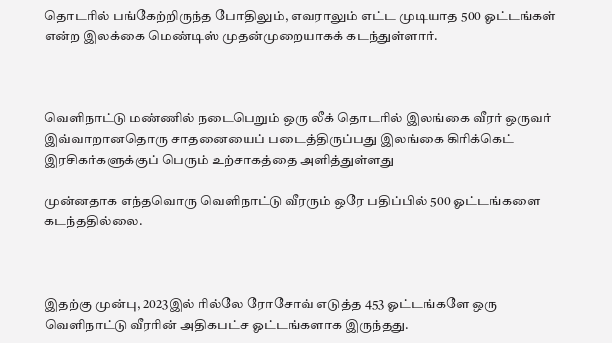தொடரில் பங்கேற்றிருந்த போதிலும், எவராலும் எட்ட முடியாத 500 ஓட்டங்கள் என்ற இலக்கை மெண்டிஸ் முதன்முறையாகக் கடந்துள்ளார்.



வெளிநாட்டு மண்ணில் நடைபெறும் ஒரு லீக் தொடரில் இலங்கை வீரர் ஒருவர் இவ்வாறானதொரு சாதனையைப் படைத்திருப்பது இலங்கை கிரிக்கெட் இரசிகர்களுக்குப் பெரும் உற்சாகத்தை அளித்துள்ளது

முன்னதாக எந்தவொரு வெளிநாட்டு வீரரும் ஒரே பதிப்பில் 500 ஓட்டங்களை கடந்ததில்லை.



இதற்கு முன்பு, 2023இல் ரில்லே ரோசோவ் எடுத்த 453 ஓட்டங்களே ஒரு வெளிநாட்டு வீரரின் அதிகபட்ச ஓட்டங்களாக இருந்தது.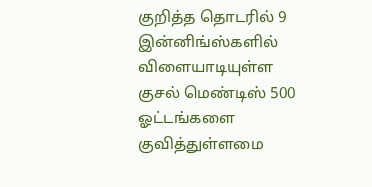குறித்த தொடரில் 9 இன்னிங்ஸ்களில் விளையாடியுள்ள குசல் மெண்டிஸ் 500 ஓட்டங்களை குவித்துள்ளமை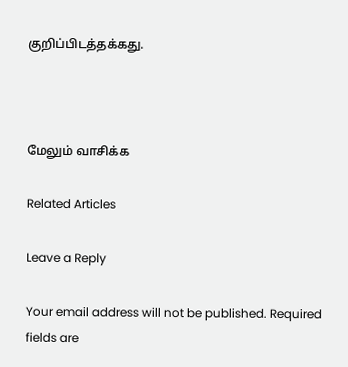குறிப்பிடத்தக்கது.



மேலும் வாசிக்க

Related Articles

Leave a Reply

Your email address will not be published. Required fields are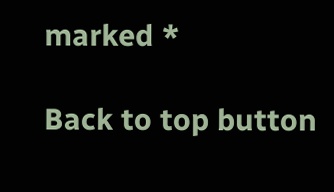marked *

Back to top button